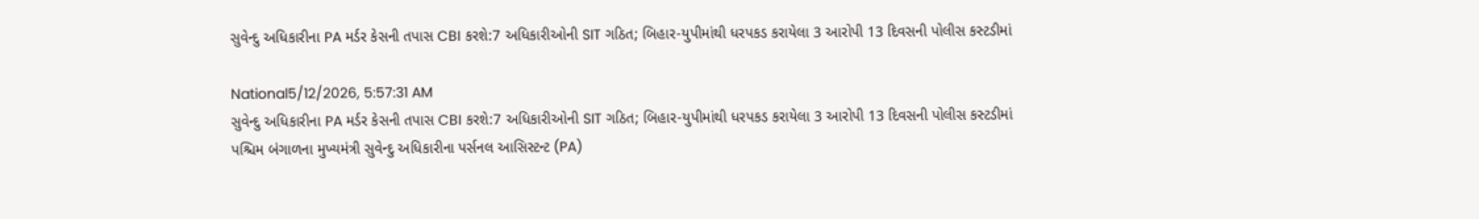સુવેન્દુ અધિકારીના PA મર્ડર કેસની તપાસ CBI કરશે:7 અધિકારીઓની SIT ગઠિત; બિહાર-યુપીમાંથી ધરપકડ કરાયેલા 3 આરોપી 13 દિવસની પોલીસ કસ્ટડીમાં

National5/12/2026, 5:57:31 AM
સુવેન્દુ અધિકારીના PA મર્ડર કેસની તપાસ CBI કરશે:7 અધિકારીઓની SIT ગઠિત; બિહાર-યુપીમાંથી ધરપકડ કરાયેલા 3 આરોપી 13 દિવસની પોલીસ કસ્ટડીમાં
પશ્ચિમ બંગાળના મુખ્યમંત્રી સુવેન્દુ અધિકારીના પર્સનલ આસિસ્ટન્ટ (PA)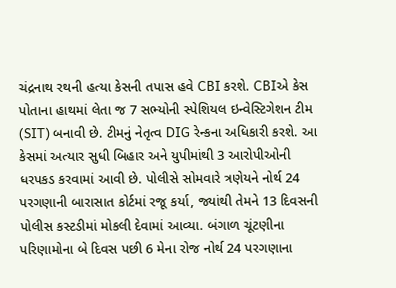ચંદ્રનાથ રથની હત્યા કેસની તપાસ હવે CBI કરશે. CBIએ કેસ પોતાના હાથમાં લેતા જ 7 સભ્યોની સ્પેશિયલ ઇન્વેસ્ટિગેશન ટીમ (SIT) બનાવી છે. ટીમનું નેતૃત્વ DIG રેન્કના અધિકારી કરશે. આ કેસમાં અત્યાર સુધી બિહાર અને યુપીમાંથી 3 આરોપીઓની ધરપકડ કરવામાં આવી છે. પોલીસે સોમવારે ત્રણેયને નોર્થ 24 પરગણાની બારાસાત કોર્ટમાં રજૂ કર્યા, જ્યાંથી તેમને 13 દિવસની પોલીસ કસ્ટડીમાં મોકલી દેવામાં આવ્યા. બંગાળ ચૂંટણીના પરિણામોના બે દિવસ પછી 6 મેના રોજ નોર્થ 24 પરગણાના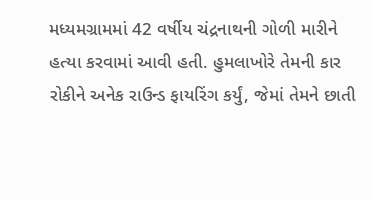મધ્યમગ્રામમાં 42 વર્ષીય ચંદ્રનાથની ગોળી મારીને હત્યા કરવામાં આવી હતી. હુમલાખોરે તેમની કાર રોકીને અનેક રાઉન્ડ ફાયરિંગ કર્યું, જેમાં તેમને છાતી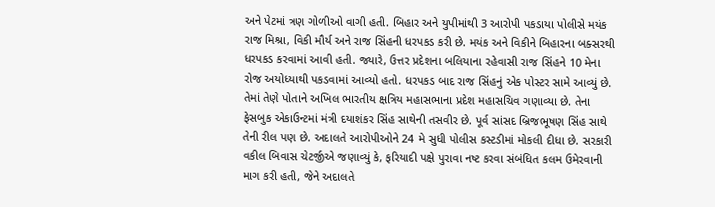અને પેટમાં ત્રણ ગોળીઓ વાગી હતી. બિહાર અને યુપીમાંથી 3 આરોપી પકડાયા પોલીસે મયંક રાજ મિશ્રા, વિકી મૌર્ય અને રાજ સિંહની ધરપકડ કરી છે. મયંક અને વિકીને બિહારના બક્સરથી ધરપકડ કરવામાં આવી હતી. જ્યારે, ઉત્તર પ્રદેશના બલિયાના રહેવાસી રાજ સિંહને 10 મેના રોજ અયોધ્યાથી પકડવામાં આવ્યો હતો. ધરપકડ બાદ રાજ સિંહનું એક પોસ્ટર સામે આવ્યું છે. તેમાં તેણે પોતાને અખિલ ભારતીય ક્ષત્રિય મહાસભાના પ્રદેશ મહાસચિવ ગણાવ્યા છે. તેના ફેસબુક એકાઉન્ટમાં મંત્રી દયાશંકર સિંહ સાથેની તસવીર છે. પૂર્વ સાંસદ બ્રિજભૂષણ સિંહ સાથે તેની રીલ પણ છે. અદાલતે આરોપીઓને 24 મે સુધી પોલીસ કસ્ટડીમાં મોકલી દીધા છે. સરકારી વકીલ બિવાસ ચેટર્જીએ જણાવ્યું કે, ફરિયાદી પક્ષે પુરાવા નષ્ટ કરવા સંબંધિત કલમ ઉમેરવાની માગ કરી હતી, જેને અદાલતે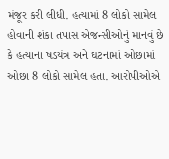મંજૂર કરી લીધી. હત્યામાં 8 લોકો સામેલ હોવાની શંકા તપાસ એજન્સીઓનું માનવું છે કે હત્યાના ષડયંત્ર અને ઘટનામાં ઓછામાં ઓછા 8 લોકો સામેલ હતા. આરોપીઓએ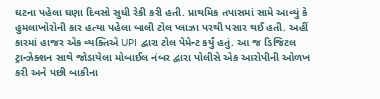ઘટના પહેલા ઘણા દિવસો સુધી રેકી કરી હતી. પ્રાથમિક તપાસમાં સામે આવ્યું કે હુમલાખોરોની કાર હત્યા પહેલા બાલી ટોલ પ્લાઝા પરથી પસાર થઈ હતી. અહીં કારમાં હાજર એક વ્યક્તિએ UPI દ્વારા ટોલ પેમેન્ટ કર્યું હતું. આ જ ડિજિટલ ટ્રાન્ઝેક્શન સાથે જોડાયેલા મોબાઈલ નંબર દ્વારા પોલીસે એક આરોપીની ઓળખ કરી અને પછી બાકીના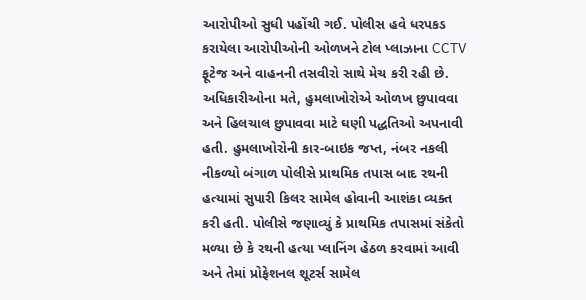આરોપીઓ સુધી પહોંચી ગઈ. પોલીસ હવે ધરપકડ કરાયેલા આરોપીઓની ઓળખને ટોલ પ્લાઝાના CCTV ફૂટેજ અને વાહનની તસવીરો સાથે મેચ કરી રહી છે. અધિકારીઓના મતે, હુમલાખોરોએ ઓળખ છુપાવવા અને હિલચાલ છુપાવવા માટે ઘણી પદ્ધતિઓ અપનાવી હતી. હુમલાખોરોની કાર-બાઇક જપ્ત, નંબર નકલી નીકળ્યો બંગાળ પોલીસે પ્રાથમિક તપાસ બાદ રથની હત્યામાં સુપારી કિલર સામેલ હોવાની આશંકા વ્યક્ત કરી હતી. પોલીસે જણાવ્યું કે પ્રાથમિક તપાસમાં સંકેતો મળ્યા છે કે રથની હત્યા પ્લાનિંગ હેઠળ કરવામાં આવી અને તેમાં પ્રોફેશનલ શૂટર્સ સામેલ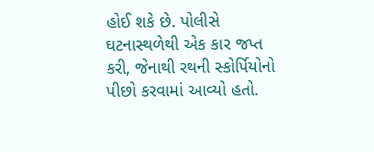હોઈ શકે છે. પોલીસે ઘટનાસ્થળેથી એક કાર જપ્ત કરી, જેનાથી રથની સ્કોર્પિયોનો પીછો કરવામાં આવ્યો હતો.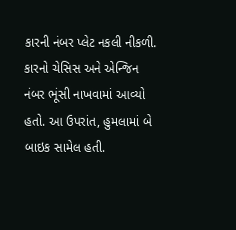કારની નંબર પ્લેટ નકલી નીકળી. કારનો ચેસિસ અને એન્જિન નંબર ભૂંસી નાખવામાં આવ્યો હતો. આ ઉપરાંત, હુમલામાં બે બાઇક સામેલ હતી.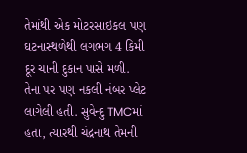તેમાંથી એક મોટરસાઇકલ પણ ઘટનાસ્થળેથી લગભગ 4 કિમી દૂર ચાની દુકાન પાસે મળી. તેના પર પણ નકલી નંબર પ્લેટ લાગેલી હતી. સુવેન્દુ TMCમાં હતા, ત્યારથી ચંદ્રનાથ તેમની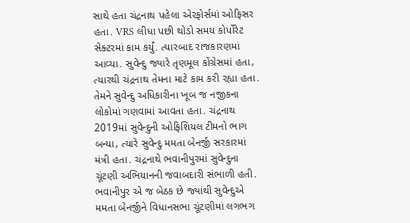સાથે હતા ચંદ્રનાથ પહેલા એરફોર્સમાં ઓફિસર હતા. VRS લીધા પછી થોડો સમય કોર્પોરેટ સેક્ટરમાં કામ કર્યું. ત્યારબાદ રાજકારણમાં આવ્યા. સુવેન્દુ જ્યારે તૃણમૂલ કોંગ્રેસમાં હતા, ત્યારથી ચંદ્રનાથ તેમના માટે કામ કરી રહ્યા હતા. તેમને સુવેન્દુ અધિકારીના ખૂબ જ નજીકના લોકોમાં ગણવામાં આવતા હતા. ચંદ્રનાથ 2019માં સુવેન્દુની ઓફિશિયલ ટીમનો ભાગ બન્યા, ત્યારે સુવેન્દુ મમતા બેનર્જી સરકારમાં મંત્રી હતા. ચંદ્રનાથે ભવાનીપુરમાં સુવેન્દુના ચૂંટણી અભિયાનની જવાબદારી સંભાળી હતી. ભવાનીપુર એ જ બેઠક છે જ્યાંથી સુવેન્દુએ મમતા બેનર્જીને વિધાનસભા ચૂંટણીમાં લગભગ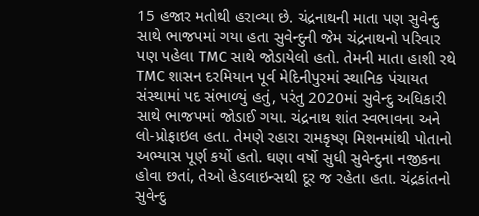15 હજાર મતોથી હરાવ્યા છે. ચંદ્રનાથની માતા પણ સુવેન્દુ સાથે ભાજપમાં ગયા હતા સુવેન્દુની જેમ ચંદ્રનાથનો પરિવાર પણ પહેલા TMC સાથે જોડાયેલો હતો. તેમની માતા હાશી રથે TMC શાસન દરમિયાન પૂર્વ મેદિનીપુરમાં સ્થાનિક પંચાયત સંસ્થામાં પદ સંભાળ્યું હતું, પરંતુ 2020માં સુવેન્દુ અધિકારી સાથે ભાજપમાં જોડાઈ ગયા. ચંદ્રનાથ શાંત સ્વભાવના અને લો-પ્રોફાઇલ હતા. તેમણે રહારા રામકૃષ્ણ મિશનમાંથી પોતાનો અભ્યાસ પૂર્ણ કર્યો હતો. ઘણા વર્ષો સુધી સુવેન્દુના નજીકના હોવા છતાં, તેઓ હેડલાઇન્સથી દૂર જ રહેતા હતા. ચંદ્રકાંતનો સુવેન્દુ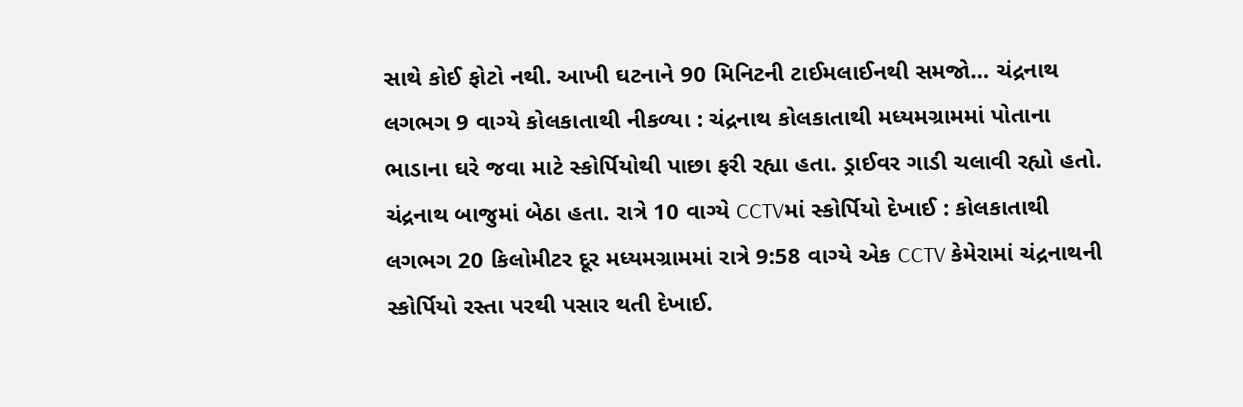સાથે કોઈ ફોટો નથી. આખી ઘટનાને 90 મિનિટની ટાઈમલાઈનથી સમજો… ચંદ્રનાથ લગભગ 9 વાગ્યે કોલકાતાથી નીકળ્યા : ચંદ્રનાથ કોલકાતાથી મધ્યમગ્રામમાં પોતાના ભાડાના ઘરે જવા માટે સ્કોર્પિયોથી પાછા ફરી રહ્યા હતા. ડ્રાઈવર ગાડી ચલાવી રહ્યો હતો. ચંદ્રનાથ બાજુમાં બેઠા હતા. રાત્રે 10 વાગ્યે CCTVમાં સ્કોર્પિયો દેખાઈ : કોલકાતાથી લગભગ 20 કિલોમીટર દૂર મધ્યમગ્રામમાં રાત્રે 9:58 વાગ્યે એક CCTV કેમેરામાં ચંદ્રનાથની સ્કોર્પિયો રસ્તા પરથી પસાર થતી દેખાઈ.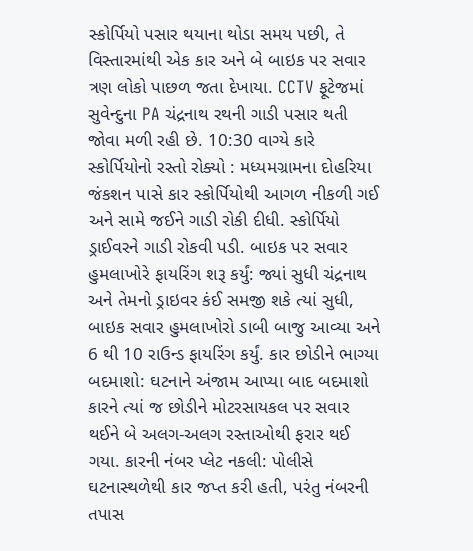સ્કોર્પિયો પસાર થયાના થોડા સમય પછી, તે વિસ્તારમાંથી એક કાર અને બે બાઇક પર સવાર ત્રણ લોકો પાછળ જતા દેખાયા. CCTV ફૂટેજમાં સુવેન્દુના PA ચંદ્રનાથ રથની ગાડી પસાર થતી જોવા મળી રહી છે. 10:30 વાગ્યે કારે સ્કોર્પિયોનો રસ્તો રોક્યો : મધ્યમગ્રામના દોહરિયા જંકશન પાસે કાર સ્કોર્પિયોથી આગળ નીકળી ગઈ અને સામે જઈને ગાડી રોકી દીધી. સ્કોર્પિયો ડ્રાઈવરને ગાડી રોકવી પડી. બાઇક પર સવાર હુમલાખોરે ફાયરિંગ શરૂ કર્યું: જ્યાં સુધી ચંદ્રનાથ અને તેમનો ડ્રાઇવર કંઈ સમજી શકે ત્યાં સુધી, બાઇક સવાર હુમલાખોરો ડાબી બાજુ આવ્યા અને 6 થી 10 રાઉન્ડ ફાયરિંગ કર્યું. કાર છોડીને ભાગ્યા બદમાશો: ઘટનાને અંજામ આપ્યા બાદ બદમાશો કારને ત્યાં જ છોડીને મોટરસાયકલ પર સવાર થઈને બે અલગ-અલગ રસ્તાઓથી ફરાર થઈ ગયા. કારની નંબર પ્લેટ નકલી: પોલીસે ઘટનાસ્થળેથી કાર જપ્ત કરી હતી, પરંતુ નંબરની તપાસ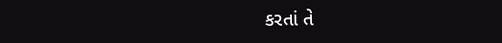કરતાં તે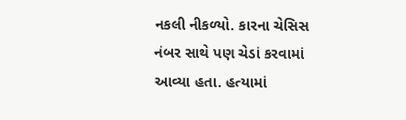નકલી નીકળ્યો. કારના ચેસિસ નંબર સાથે પણ ચેડાં કરવામાં આવ્યા હતા. હત્યામાં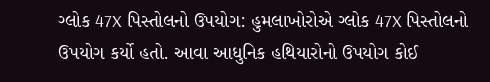ગ્લોક 47X પિસ્તોલનો ઉપયોગ: હુમલાખોરોએ ગ્લોક 47X પિસ્તોલનો ઉપયોગ કર્યો હતો. આવા આધુનિક હથિયારોનો ઉપયોગ કોઈ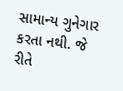સામાન્ય ગુનેગાર કરતા નથી. જે રીતે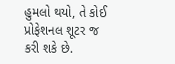હુમલો થયો, તે કોઈ પ્રોફેશનલ શૂટર જ કરી શકે છે.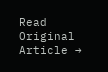Read Original Article →